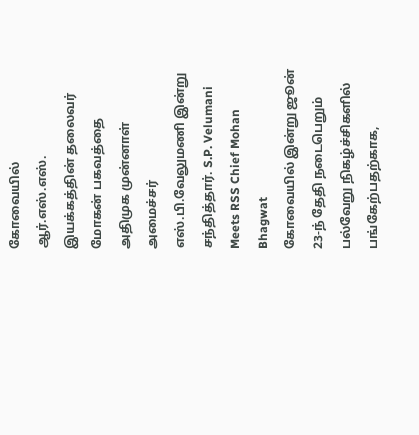கோவையில் ஆர்.எஸ்.எஸ். இயக்கத்தின் தலைவர் மோகன் பகவத்தை அதிமுக முன்னாள் அமைச்சர் எஸ்.பி.வேலுமணி இன்று சந்தித்தார். S.P. Velumani Meets RSS Chief Mohan Bhagwat
கோவையில் இன்று ஜூன் 23-ந் தேதி நடைபெறும் பல்வேறு நிகழ்ச்சிகளில் பங்கேற்பதற்காக,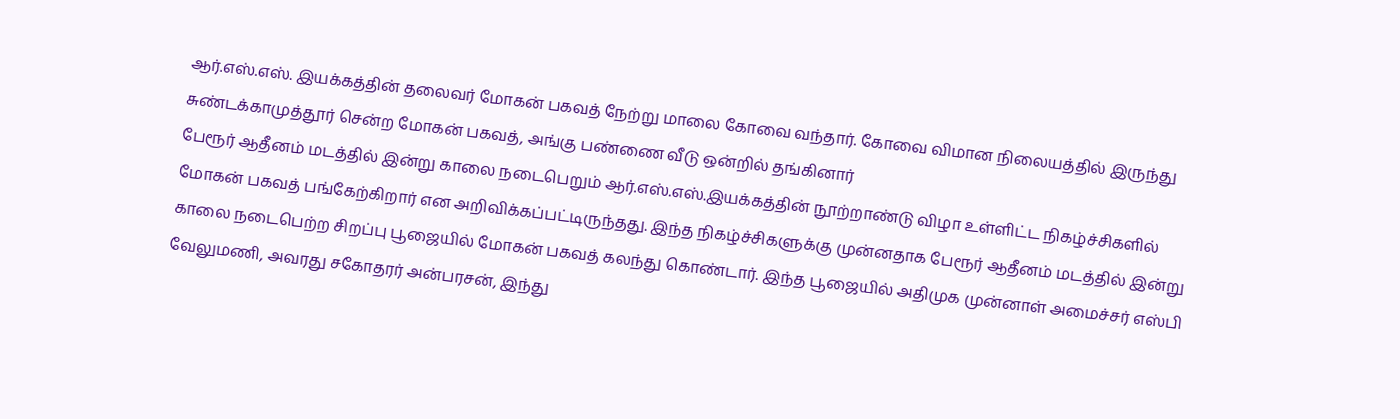ஆர்.எஸ்.எஸ். இயக்கத்தின் தலைவர் மோகன் பகவத் நேற்று மாலை கோவை வந்தார். கோவை விமான நிலையத்தில் இருந்து சுண்டக்காமுத்தூர் சென்ற மோகன் பகவத், அங்கு பண்ணை வீடு ஒன்றில் தங்கினார்
பேரூர் ஆதீனம் மடத்தில் இன்று காலை நடைபெறும் ஆர்.எஸ்.எஸ்.இயக்கத்தின் நூற்றாண்டு விழா உள்ளிட்ட நிகழ்ச்சிகளில் மோகன் பகவத் பங்கேற்கிறார் என அறிவிக்கப்பட்டிருந்தது. இந்த நிகழ்ச்சிகளுக்கு முன்னதாக பேரூர் ஆதீனம் மடத்தில் இன்று காலை நடைபெற்ற சிறப்பு பூஜையில் மோகன் பகவத் கலந்து கொண்டார். இந்த பூஜையில் அதிமுக முன்னாள் அமைச்சர் எஸ்பி வேலுமணி, அவரது சகோதரர் அன்பரசன், இந்து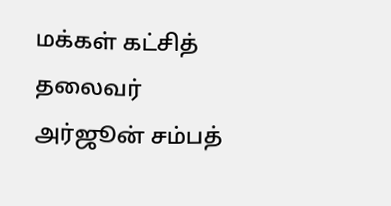மக்கள் கட்சித் தலைவர் அர்ஜூன் சம்பத்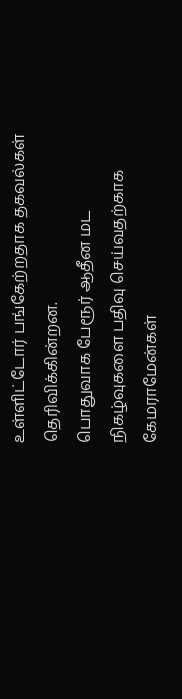உள்ளிட்டோர் பங்கேற்றதாக தகவல்கள் தெரிவிக்கின்றன.
பொதுவாக பேரூர் ஆதீன மட நிகழ்வுகளை பதிவு செய்வதற்காக கேமராமேன்கள்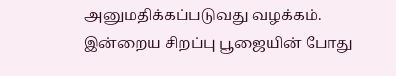அனுமதிக்கப்படுவது வழக்கம். இன்றைய சிறப்பு பூஜையின் போது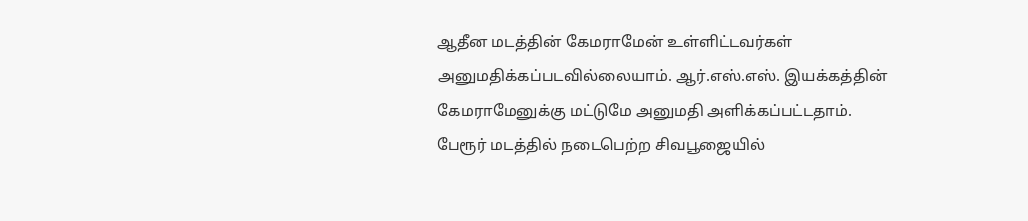ஆதீன மடத்தின் கேமராமேன் உள்ளிட்டவர்கள் அனுமதிக்கப்படவில்லையாம். ஆர்.எஸ்.எஸ். இயக்கத்தின் கேமராமேனுக்கு மட்டுமே அனுமதி அளிக்கப்பட்டதாம்.
பேரூர் மடத்தில் நடைபெற்ற சிவபூஜையில்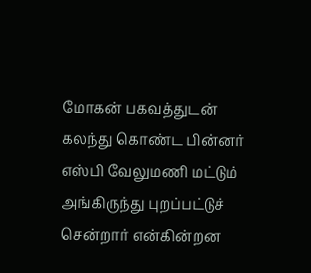மோகன் பகவத்துடன் கலந்து கொண்ட பின்னர் எஸ்பி வேலுமணி மட்டும் அங்கிருந்து புறப்பட்டுச் சென்றார் என்கின்றன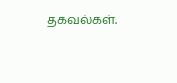தகவல்கள்.